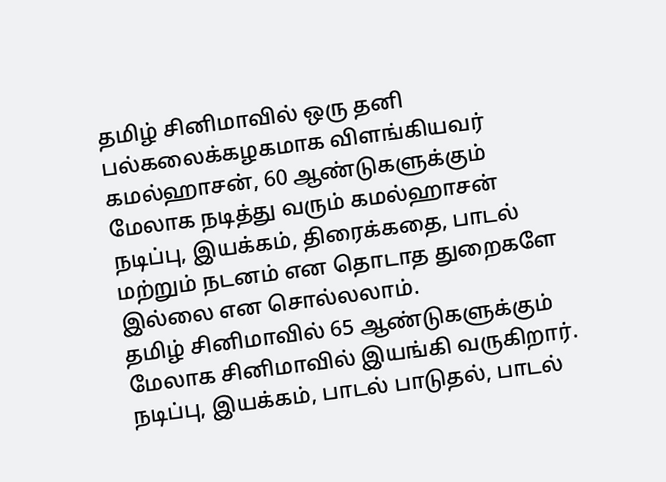தமிழ் சினிமாவில் ஒரு தனி பல்கலைக்கழகமாக விளங்கியவர் கமல்ஹாசன், 60 ஆண்டுகளுக்கும் மேலாக நடித்து வரும் கமல்ஹாசன் நடிப்பு, இயக்கம், திரைக்கதை, பாடல் மற்றும் நடனம் என தொடாத துறைகளே இல்லை என சொல்லலாம்.
தமிழ் சினிமாவில் 65 ஆண்டுகளுக்கும் மேலாக சினிமாவில் இயங்கி வருகிறார். நடிப்பு, இயக்கம், பாடல் பாடுதல், பாடல்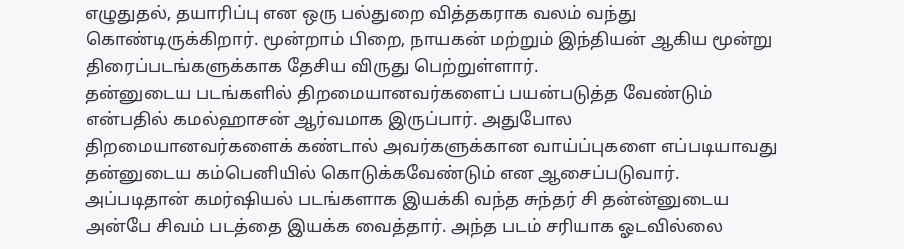எழுதுதல், தயாரிப்பு என ஒரு பல்துறை வித்தகராக வலம் வந்து கொண்டிருக்கிறார். மூன்றாம் பிறை, நாயகன் மற்றும் இந்தியன் ஆகிய மூன்று திரைப்படங்களுக்காக தேசிய விருது பெற்றுள்ளார்.
தன்னுடைய படங்களில் திறமையானவர்களைப் பயன்படுத்த வேண்டும் என்பதில் கமல்ஹாசன் ஆர்வமாக இருப்பார். அதுபோல திறமையானவர்களைக் கண்டால் அவர்களுக்கான வாய்ப்புகளை எப்படியாவது தன்னுடைய கம்பெனியில் கொடுக்கவேண்டும் என ஆசைப்படுவார். அப்படிதான் கமர்ஷியல் படங்களாக இயக்கி வந்த சுந்தர் சி தன்ன்னுடைய அன்பே சிவம் படத்தை இயக்க வைத்தார். அந்த படம் சரியாக ஓடவில்லை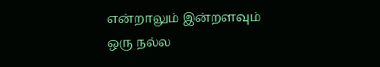என்றாலும் இன்றளவும் ஒரு நல்ல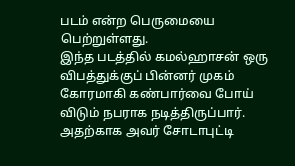படம் என்ற பெருமையை பெற்றுள்ளது.
இந்த படத்தில் கமல்ஹாசன் ஒரு விபத்துக்குப் பின்னர் முகம் கோரமாகி கண்பார்வை போய் விடும் நபராக நடித்திருப்பார். அதற்காக அவர் சோடாபுட்டி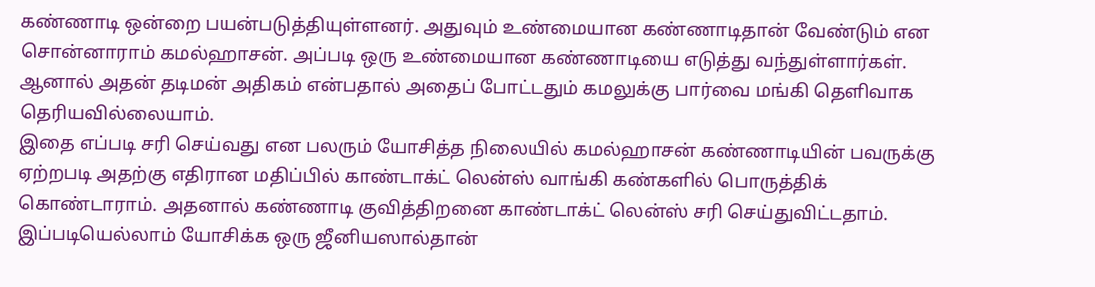கண்ணாடி ஒன்றை பயன்படுத்தியுள்ளனர். அதுவும் உண்மையான கண்ணாடிதான் வேண்டும் என சொன்னாராம் கமல்ஹாசன். அப்படி ஒரு உண்மையான கண்ணாடியை எடுத்து வந்துள்ளார்கள். ஆனால் அதன் தடிமன் அதிகம் என்பதால் அதைப் போட்டதும் கமலுக்கு பார்வை மங்கி தெளிவாக தெரியவில்லையாம்.
இதை எப்படி சரி செய்வது என பலரும் யோசித்த நிலையில் கமல்ஹாசன் கண்ணாடியின் பவருக்கு ஏற்றபடி அதற்கு எதிரான மதிப்பில் காண்டாக்ட் லென்ஸ் வாங்கி கண்களில் பொருத்திக் கொண்டாராம். அதனால் கண்ணாடி குவித்திறனை காண்டாக்ட் லென்ஸ் சரி செய்துவிட்டதாம். இப்படியெல்லாம் யோசிக்க ஒரு ஜீனியஸால்தான்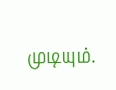முடியும்.